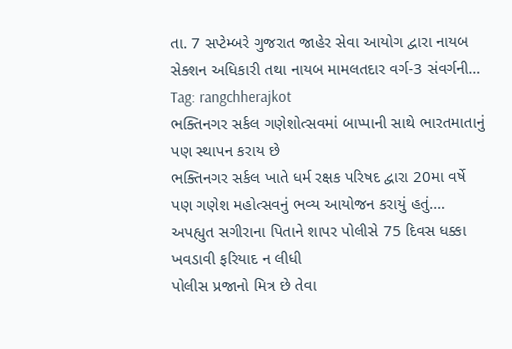તા. 7 સપ્ટેમ્બરે ગુજરાત જાહેર સેવા આયોગ દ્વારા નાયબ સેક્શન અધિકારી તથા નાયબ મામલતદાર વર્ગ-3 સંવર્ગની…
Tag: rangchherajkot
ભક્તિનગર સર્કલ ગણેશોત્સવમાં બાપ્પાની સાથે ભારતમાતાનું પણ સ્થાપન કરાય છે
ભક્તિનગર સર્કલ ખાતે ધર્મ રક્ષક પરિષદ દ્વારા 20મા વર્ષે પણ ગણેશ મહોત્સવનું ભવ્ય આયોજન કરાયું હતું.…
અપહ્યુત સગીરાના પિતાને શાપર પોલીસે 75 દિવસ ધક્કા ખવડાવી ફરિયાદ ન લીધી
પોલીસ પ્રજાનો મિત્ર છે તેવા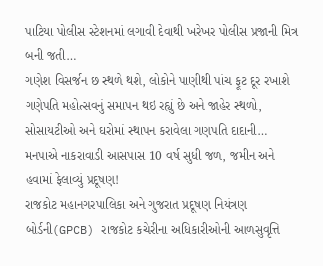પાટિયા પોલીસ સ્ટેશનમાં લગાવી દેવાથી ખરેખર પોલીસ પ્રજાની મિત્ર બની જતી…
ગણેશ વિસર્જન છ સ્થળે થશે, લોકોને પાણીથી પાંચ ફૂટ દૂર રખાશે
ગણેપતિ મહોત્સવનું સમાપન થઇ રહ્યું છે અને જાહેર સ્થળો, સોસાયટીઓ અને ઘરોમાં સ્થાપન કરાવેલા ગણપતિ દાદાની…
મનપાએ નાકરાવાડી આસપાસ 10 વર્ષ સુધી જળ, જમીન અને હવામાં ફેલાવ્યું પ્રદૂષણ!
રાજકોટ મહાનગરપાલિકા અને ગુજરાત પ્રદૂષણ નિયંત્રણ બોર્ડની(GPCB) રાજકોટ કચેરીના અધિકારીઓની આળસુવૃત્તિ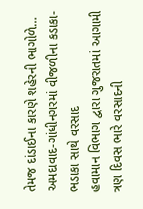તેમજ દાંડાઈના કારણે શહેરની ભાગોળે…
અમદાવાદ-ગાંધીનગરમાં વીજળીના કડાકા-ભડાકા સાથે વરસાદ
હવામાન વિભાગ દ્વારા ગુજરાતમાં આગામી ત્રણ દિવસ ભારે વરસાદની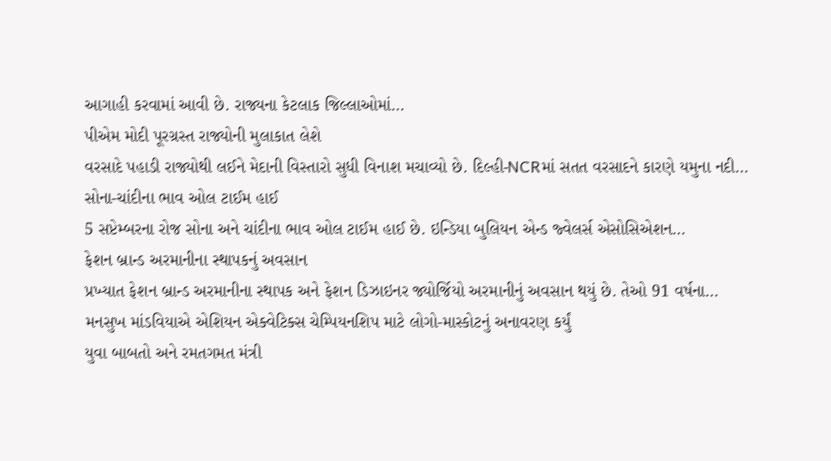આગાહી કરવામાં આવી છે. રાજ્યના કેટલાક જિલ્લાઓમાં…
પીએમ મોદી પૂરગ્રસ્ત રાજ્યોની મુલાકાત લેશે
વરસાદે પહાડી રાજ્યોથી લઈને મેદાની વિસ્તારો સુધી વિનાશ મચાવ્યો છે. દિલ્હી-NCRમાં સતત વરસાદને કારણે યમુના નદી…
સોના-ચાંદીના ભાવ ઓલ ટાઈમ હાઈ
5 સપ્ટેમ્બરના રોજ સોના અને ચાંદીના ભાવ ઓલ ટાઈમ હાઈ છે. ઇન્ડિયા બુલિયન એન્ડ જ્વેલર્સ એસોસિએશન…
ફેશન બ્રાન્ડ અરમાનીના સ્થાપકનું અવસાન
પ્રખ્યાત ફેશન બ્રાન્ડ અરમાનીના સ્થાપક અને ફેશન ડિઝાઇનર જ્યોર્જિયો અરમાનીનું અવસાન થયું છે. તેઓ 91 વર્ષના…
મનસુખ માંડવિયાએ એશિયન એક્વેટિક્સ ચેમ્પિયનશિપ માટે લોગો-માસ્કોટનું અનાવરણ કર્યું
યુવા બાબતો અને રમતગમત મંત્રી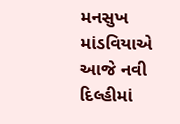મનસુખ માંડવિયાએ આજે નવી દિલ્હીમાં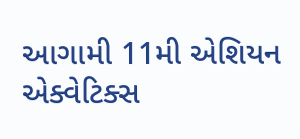આગામી 11મી એશિયન એક્વેટિક્સ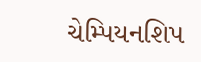ચેમ્પિયનશિપ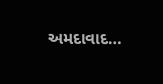અમદાવાદ…